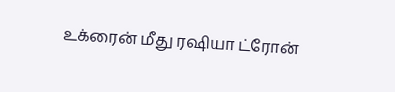உக்ரைன் மீது ரஷியா ட்ரோன்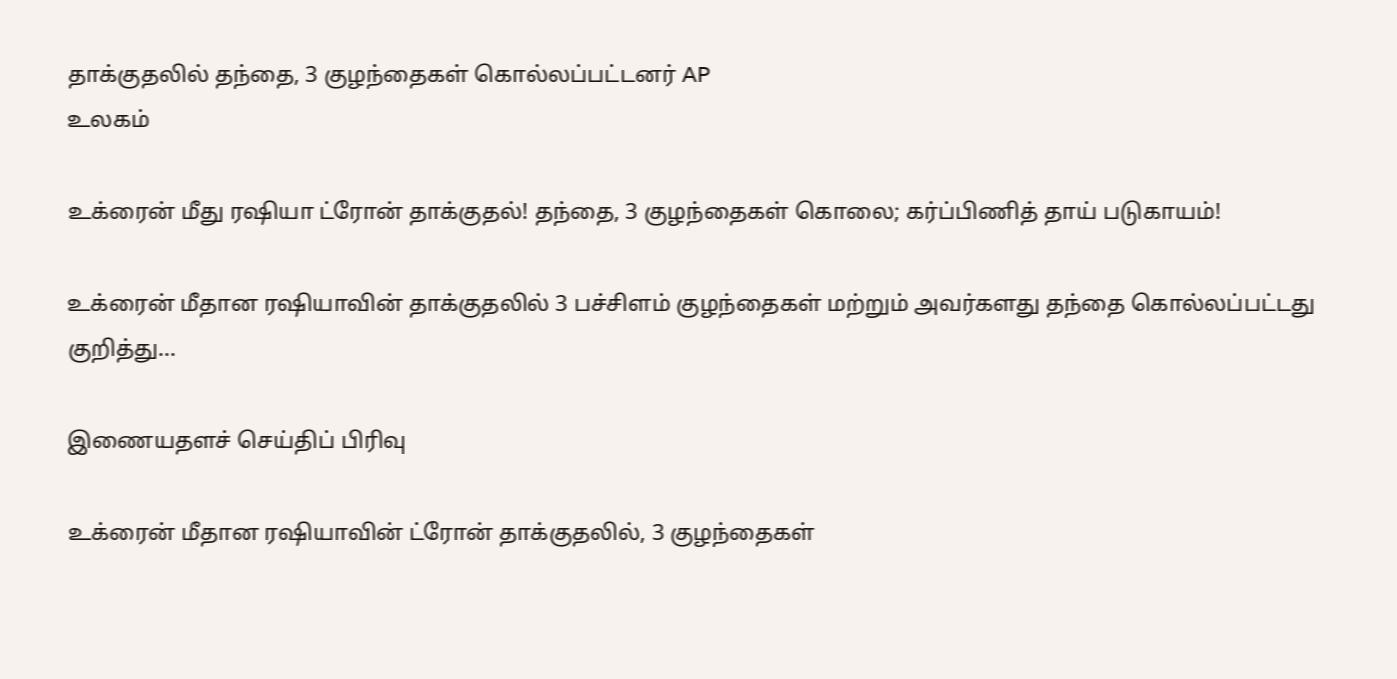தாக்குதலில் தந்தை, 3 குழந்தைகள் கொல்லப்பட்டனர் AP
உலகம்

உக்ரைன் மீது ரஷியா ட்ரோன் தாக்குதல்! தந்தை, 3 குழந்தைகள் கொலை; கர்ப்பிணித் தாய் படுகாயம்!

உக்ரைன் மீதான ரஷியாவின் தாக்குதலில் 3 பச்சிளம் குழந்தைகள் மற்றும் அவர்களது தந்தை கொல்லப்பட்டது குறித்து...

இணையதளச் செய்திப் பிரிவு

உக்ரைன் மீதான ரஷியாவின் ட்ரோன் தாக்குதலில், 3 குழந்தைகள்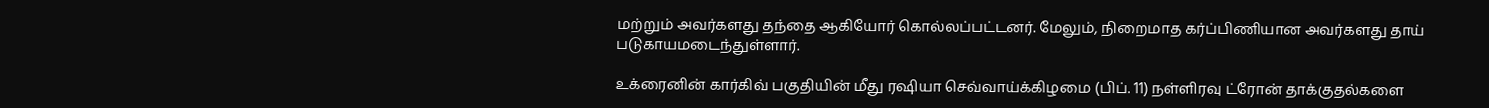மற்றும் அவர்களது தந்தை ஆகியோர் கொல்லப்பட்டனர். மேலும், நிறைமாத கர்ப்பிணியான அவர்களது தாய் படுகாயமடைந்துள்ளார்.

உக்ரைனின் கார்கிவ் பகுதியின் மீது ரஷியா செவ்வாய்க்கிழமை (பிப். 11) நள்ளிரவு ட்ரோன் தாக்குதல்களை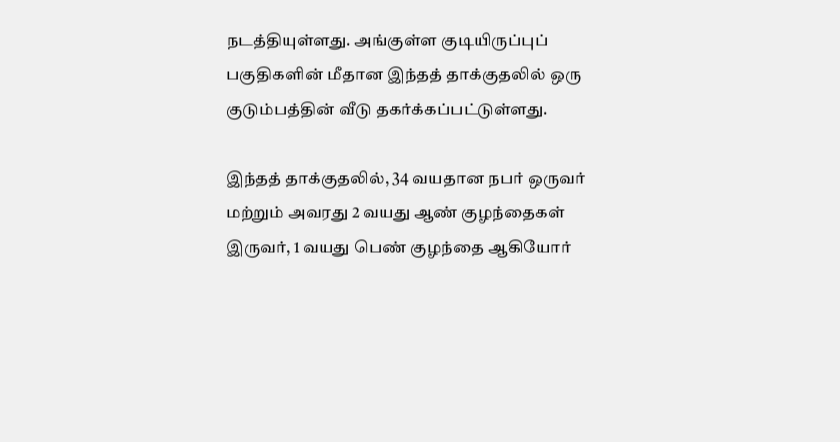நடத்தியுள்ளது. அங்குள்ள குடியிருப்புப் பகுதிகளின் மீதான இந்தத் தாக்குதலில் ஒரு குடும்பத்தின் வீடு தகர்க்கப்பட்டுள்ளது.

இந்தத் தாக்குதலில், 34 வயதான நபர் ஒருவர் மற்றும் அவரது 2 வயது ஆண் குழந்தைகள் இருவர், 1 வயது பெண் குழந்தை ஆகியோர்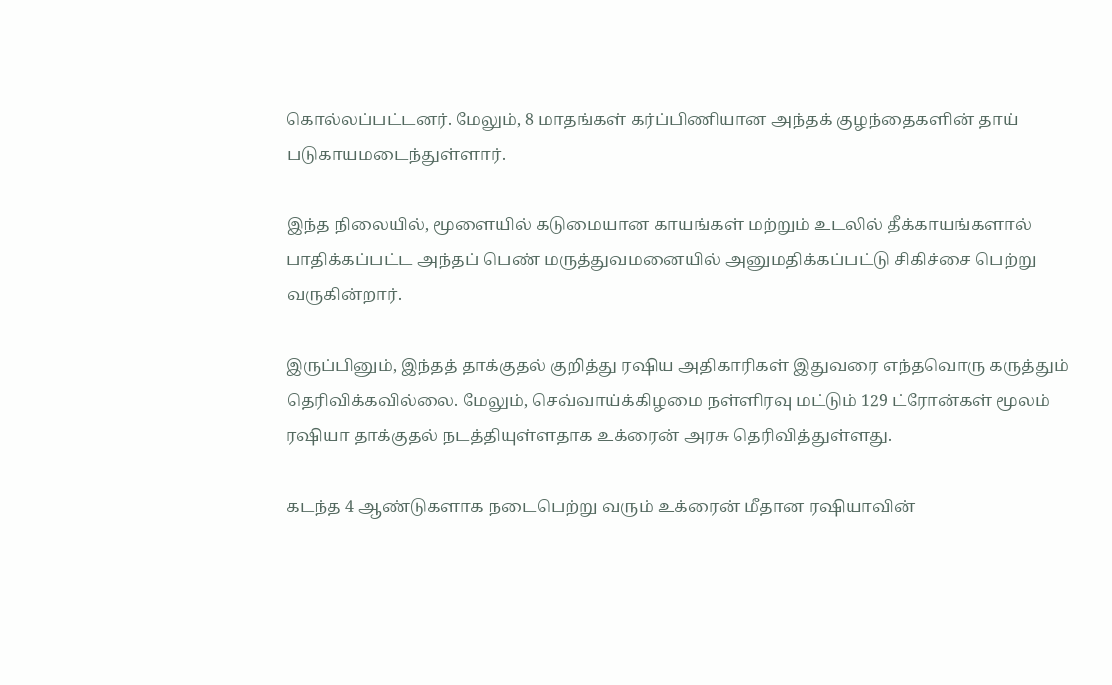கொல்லப்பட்டனர். மேலும், 8 மாதங்கள் கர்ப்பிணியான அந்தக் குழந்தைகளின் தாய் படுகாயமடைந்துள்ளார்.

இந்த நிலையில், மூளையில் கடுமையான காயங்கள் மற்றும் உடலில் தீக்காயங்களால் பாதிக்கப்பட்ட அந்தப் பெண் மருத்துவமனையில் அனுமதிக்கப்பட்டு சிகிச்சை பெற்று வருகின்றார்.

இருப்பினும், இந்தத் தாக்குதல் குறித்து ரஷிய அதிகாரிகள் இதுவரை எந்தவொரு கருத்தும் தெரிவிக்கவில்லை. மேலும், செவ்வாய்க்கிழமை நள்ளிரவு மட்டும் 129 ட்ரோன்கள் மூலம் ரஷியா தாக்குதல் நடத்தியுள்ளதாக உக்ரைன் அரசு தெரிவித்துள்ளது.

கடந்த 4 ஆண்டுகளாக நடைபெற்று வரும் உக்ரைன் மீதான ரஷியாவின்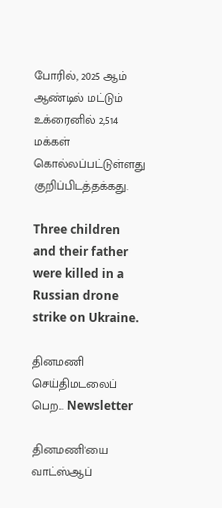போரில், 2025 ஆம் ஆண்டில் மட்டும் உக்ரைனில் 2,514 மக்கள் கொல்லப்பட்டுள்ளது குறிப்பிடத்தக்கது.

Three children and their father were killed in a Russian drone strike on Ukraine.

தினமணி செய்திமடலைப் பெற... Newsletter

தினமணி'யை வாட்ஸ்ஆப்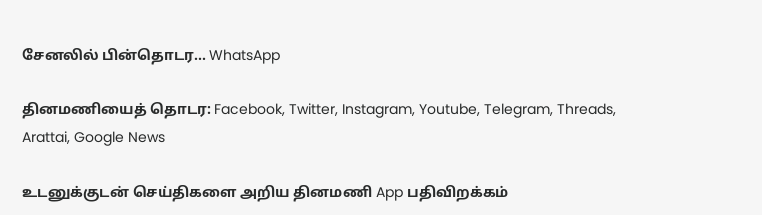சேனலில் பின்தொடர... WhatsApp

தினமணியைத் தொடர: Facebook, Twitter, Instagram, Youtube, Telegram, Threads, Arattai, Google News

உடனுக்குடன் செய்திகளை அறிய தினமணி App பதிவிறக்கம்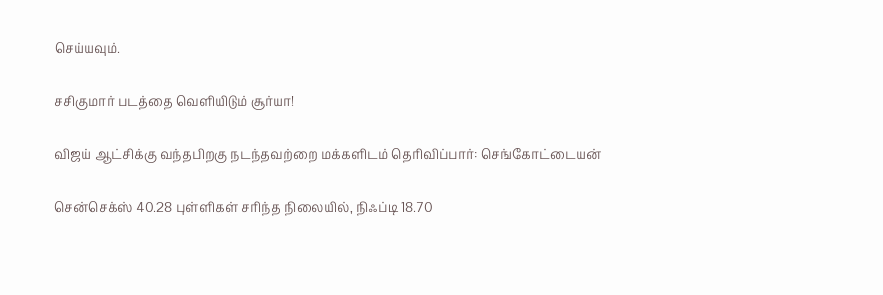செய்யவும்.

சசிகுமார் படத்தை வெளியிடும் சூர்யா!

விஜய் ஆட்சிக்கு வந்தபிறகு நடந்தவற்றை மக்களிடம் தெரிவிப்பார்: செங்கோட்டையன்

சென்செக்ஸ் 40.28 புள்ளிகள் சரிந்த நிலையில், நிஃப்டி 18.70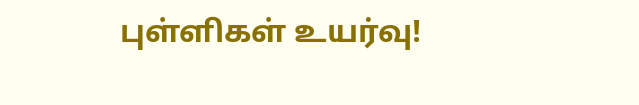புள்ளிகள் உயர்வு!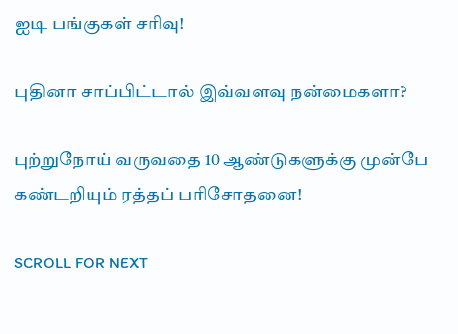ஐடி பங்குகள் சரிவு!

புதினா சாப்பிட்டால் இவ்வளவு நன்மைகளா?

புற்றுநோய் வருவதை 10 ஆண்டுகளுக்கு முன்பே கண்டறியும் ரத்தப் பரிசோதனை!

SCROLL FOR NEXT